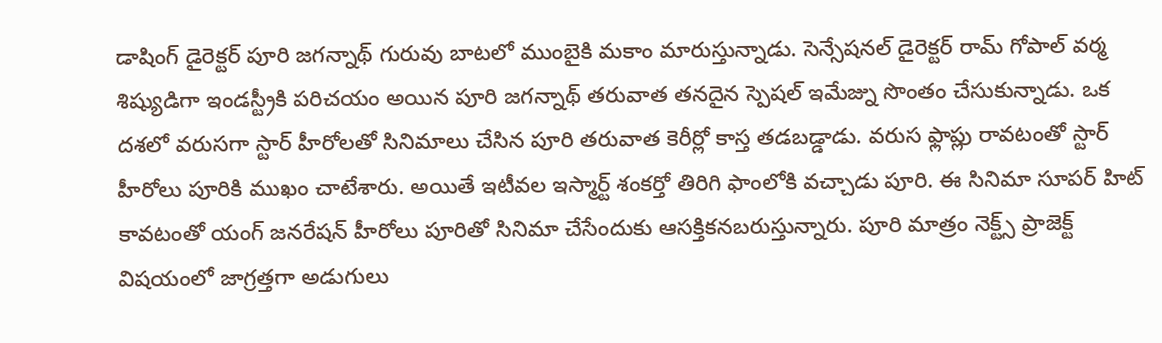డాషింగ్ డైరెక్టర్ పూరి జగన్నాథ్ గురువు బాటలో ముంబైకి మకాం మారుస్తున్నాడు. సెన్సేషనల్ డైరెక్టర్ రామ్ గోపాల్ వర్మ శిష్యుడిగా ఇండస్ట్రీకి పరిచయం అయిన పూరి జగన్నాథ్ తరువాత తనదైన స్పెషల్ ఇమేజ్ను సొంతం చేసుకున్నాడు. ఒక దశలో వరుసగా స్టార్ హీరోలతో సినిమాలు చేసిన పూరి తరువాత కెరీర్లో కాస్త తడబడ్డాడు. వరుస ఫ్లాప్లు రావటంతో స్టార్ హీరోలు పూరికి ముఖం చాటేశారు. అయితే ఇటీవల ఇస్మార్ట్ శంకర్తో తిరిగి ఫాంలోకి వచ్చాడు పూరి. ఈ సినిమా సూపర్ హిట్ కావటంతో యంగ్ జనరేషన్ హీరోలు పూరితో సినిమా చేసేందుకు ఆసక్తికనబరుస్తున్నారు. పూరి మాత్రం నెక్ట్స్ ప్రాజెక్ట్ విషయంలో జాగ్రత్తగా అడుగులు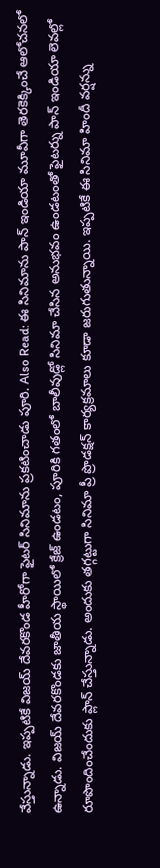వేస్తున్నాడు. ఇప్పటికే విజయ్ దేవరకొండ హీరోగా ఫైటర్ సినిమాను ప్రకటించాడు పూరి. Also Read: ఈ సినిమాను పాన్ ఇండియా మూవీగా తెరకెక్కించే ఆలోచనలో ఉన్నాడు. విజయ్ దేవరకొండకు జాతీయ స్థాయిలో క్రేజ్ ఉండటం, పూరికి గతంలో బాలీవుడ్లో సినిమా చేసిన అనుభవం ఉండటంతో ఫైటర్ను పాన్ ఇండియా లెవల్లో రూపొందించేందుకు ప్లాన్ చేస్తున్నాడు. అందుకు తగ్గట్టుగా సినిమా ప్రీ ప్రొడక్షన్ కార్యక్రమాలు కూడా జరుగుతున్నాయి. ఇప్పటికే ఈ సినిమా హిందీ వర్షన్ను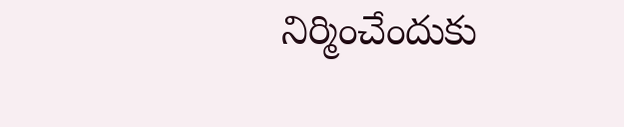నిర్మించేందుకు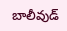బాలీవుడ్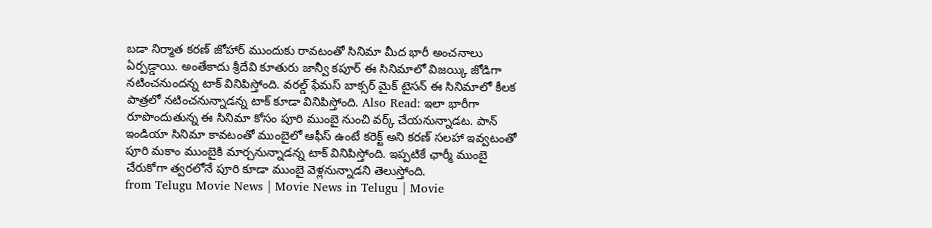బడా నిర్మాత కరణ్ జోహార్ ముందుకు రావటంతో సినిమా మీద భారీ అంచనాలు ఏర్పడ్డాయి. అంతేకాదు శ్రీదేవి కూతురు జాన్వీ కపూర్ ఈ సినిమాలో విజయ్కి జోడిగా నటించనుందన్న టాక్ వినిపిస్తోంది. వరల్డ్ ఫేమస్ బాక్సర్ మైక్ టైసన్ ఈ సినిమాలో కీలక పాత్రలో నటించనున్నాడన్న టాక్ కూడా వినిపిస్తోంది. Also Read: ఇలా భారీగా రూపొందుతున్న ఈ సినిమా కోసం పూరి ముంబై నుంచి వర్క్ చేయనున్నాడట. పాన్ ఇండియా సినిమా కావటంతో ముంబైలో ఆఫీస్ ఉంటే కరెక్ట్ అని కరణ్ సలహా ఇవ్వటంతో పూరి మకాం ముంబైకి మార్చనున్నాడన్న టాక్ వినిపిస్తోంది. ఇప్పటికే ఛార్మీ ముంబై చేరుకోగా త్వరలోనే పూరి కూడా ముంబై వెళ్లనున్నాడని తెలుస్తోంది.
from Telugu Movie News | Movie News in Telugu | Movie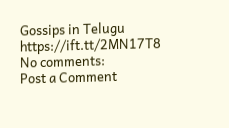Gossips in Telugu https://ift.tt/2MN17T8
No comments:
Post a Comment